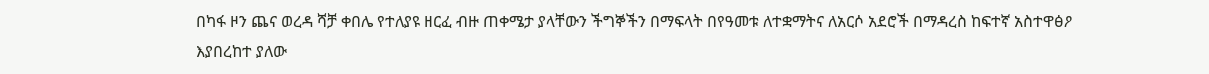በካፋ ዞን ጨና ወረዳ ሻቻ ቀበሌ የተለያዩ ዘርፈ ብዙ ጠቀሜታ ያላቸውን ችግኞችን በማፍላት በየዓመቱ ለተቋማትና ለአርሶ አደሮች በማዳረስ ከፍተኛ አስተዋፅዖ እያበረከተ ያለው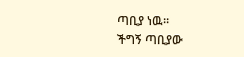ጣቢያ ነዉ።
ችግኝ ጣቢያው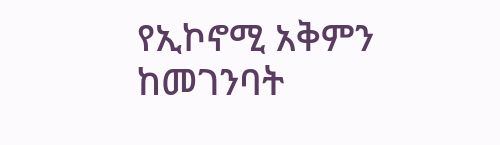የኢኮኖሚ አቅምን ከመገንባት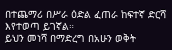በተጨማሪ በሥራ ዕድል ፈጠራ ከፍተኛ ድርሻ እየተወጣ ይገኛል።
ይህን መነሻ በማድረግ በአሁን ወቅት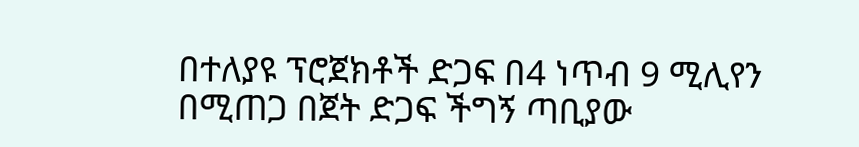በተለያዩ ፕሮጀክቶች ድጋፍ በ4 ነጥብ 9 ሚሊየን በሚጠጋ በጀት ድጋፍ ችግኝ ጣቢያው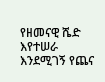የዘመናዊ ሼድ እየተሠራ እንደሚገኝ የጨና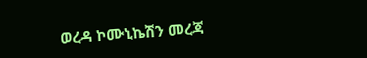ወረዳ ኮሙኒኬሽን መረጃ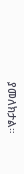ያመለክታል።